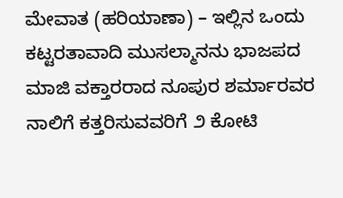ಮೇವಾತ (ಹರಿಯಾಣಾ) – ಇಲ್ಲಿನ ಒಂದು ಕಟ್ಟರತಾವಾದಿ ಮುಸಲ್ಮಾನನು ಭಾಜಪದ ಮಾಜಿ ವಕ್ತಾರರಾದ ನೂಪುರ ಶರ್ಮಾರವರ ನಾಲಿಗೆ ಕತ್ತರಿಸುವವರಿಗೆ ೨ ಕೋಟಿ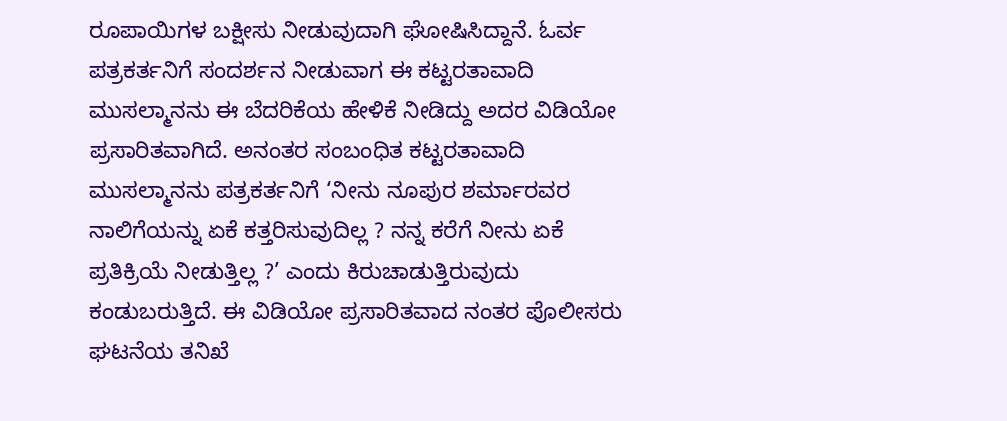ರೂಪಾಯಿಗಳ ಬಕ್ಷೀಸು ನೀಡುವುದಾಗಿ ಘೋಷಿಸಿದ್ದಾನೆ. ಓರ್ವ ಪತ್ರಕರ್ತನಿಗೆ ಸಂದರ್ಶನ ನೀಡುವಾಗ ಈ ಕಟ್ಟರತಾವಾದಿ ಮುಸಲ್ಮಾನನು ಈ ಬೆದರಿಕೆಯ ಹೇಳಿಕೆ ನೀಡಿದ್ದು ಅದರ ವಿಡಿಯೋ ಪ್ರಸಾರಿತವಾಗಿದೆ. ಅನಂತರ ಸಂಬಂಧಿತ ಕಟ್ಟರತಾವಾದಿ ಮುಸಲ್ಮಾನನು ಪತ್ರಕರ್ತನಿಗೆ ‘ನೀನು ನೂಪುರ ಶರ್ಮಾರವರ ನಾಲಿಗೆಯನ್ನು ಏಕೆ ಕತ್ತರಿಸುವುದಿಲ್ಲ ? ನನ್ನ ಕರೆಗೆ ನೀನು ಏಕೆ ಪ್ರತಿಕ್ರಿಯೆ ನೀಡುತ್ತಿಲ್ಲ ?’ ಎಂದು ಕಿರುಚಾಡುತ್ತಿರುವುದು ಕಂಡುಬರುತ್ತಿದೆ. ಈ ವಿಡಿಯೋ ಪ್ರಸಾರಿತವಾದ ನಂತರ ಪೊಲೀಸರು ಘಟನೆಯ ತನಿಖೆ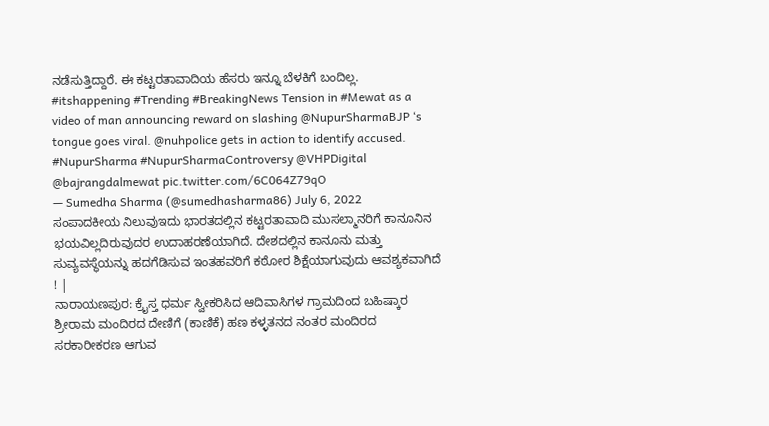ನಡೆಸುತ್ತಿದ್ದಾರೆ. ಈ ಕಟ್ಟರತಾವಾದಿಯ ಹೆಸರು ಇನ್ನೂ ಬೆಳಕಿಗೆ ಬಂದಿಲ್ಲ.
#itshappening #Trending #BreakingNews Tension in #Mewat as a video of man announcing reward on slashing @NupurSharmaBJP ‘s tongue goes viral. @nuhpolice gets in action to identify accused. #NupurSharma #NupurSharmaControversy @VHPDigital @bajrangdalmewat pic.twitter.com/6C064Z79qO
— Sumedha Sharma (@sumedhasharma86) July 6, 2022
ಸಂಪಾದಕೀಯ ನಿಲುವುಇದು ಭಾರತದಲ್ಲಿನ ಕಟ್ಟರತಾವಾದಿ ಮುಸಲ್ಮಾನರಿಗೆ ಕಾನೂನಿನ ಭಯವಿಲ್ಲದಿರುವುದರ ಉದಾಹರಣೆಯಾಗಿದೆ. ದೇಶದಲ್ಲಿನ ಕಾನೂನು ಮತ್ತು ಸುವ್ಯವಸ್ಥೆಯನ್ನು ಹದಗೆಡಿಸುವ ಇಂತಹವರಿಗೆ ಕಠೋರ ಶಿಕ್ಷೆಯಾಗುವುದು ಆವಶ್ಯಕವಾಗಿದೆ ! |
ನಾರಾಯಣಪುರ: ಕ್ರೈಸ್ತ ಧರ್ಮ ಸ್ವೀಕರಿಸಿದ ಆದಿವಾಸಿಗಳ ಗ್ರಾಮದಿಂದ ಬಹಿಷ್ಕಾರ
ಶ್ರೀರಾಮ ಮಂದಿರದ ದೇಣಿಗೆ (ಕಾಣಿಕೆ) ಹಣ ಕಳ್ಳತನದ ನಂತರ ಮಂದಿರದ ಸರಕಾರೀಕರಣ ಆಗುವ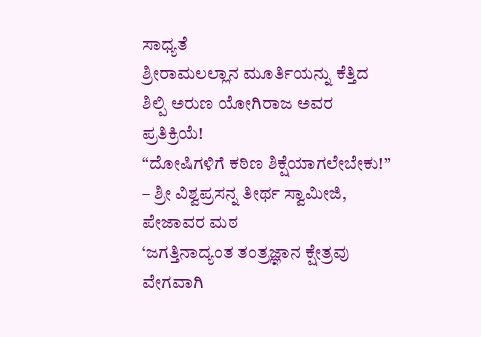ಸಾಧ್ಯತೆ
ಶ್ರೀರಾಮಲಲ್ಲಾನ ಮೂರ್ತಿಯನ್ನು ಕೆತ್ತಿದ ಶಿಲ್ಪಿ ಅರುಣ ಯೋಗಿರಾಜ ಅವರ ಪ್ರತಿಕ್ರಿಯೆ!
“ದೋಷಿಗಳಿಗೆ ಕಠಿಣ ಶಿಕ್ಷೆಯಾಗಲೇಬೇಕು!” – ಶ್ರೀ ವಿಶ್ವಪ್ರಸನ್ನ ತೀರ್ಥ ಸ್ವಾಮೀಜಿ, ಪೇಜಾವರ ಮಠ
‘ಜಗತ್ತಿನಾದ್ಯಂತ ತಂತ್ರಜ್ಞಾನ ಕ್ಷೇತ್ರವು ವೇಗವಾಗಿ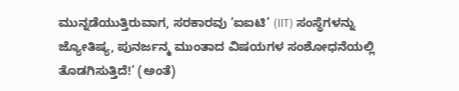ಮುನ್ನಡೆಯುತ್ತಿರುವಾಗ, ಸರಕಾರವು ‘ಐಐಟಿ’ (IIT) ಸಂಸ್ಥೆಗಳನ್ನು ಜ್ಯೋತಿಷ್ಯ, ಪುನರ್ಜನ್ಮ ಮುಂತಾದ ವಿಷಯಗಳ ಸಂಶೋಧನೆಯಲ್ಲಿ ತೊಡಗಿಸುತ್ತಿದೆ!’ (ಅಂತೆ)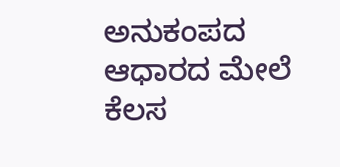ಅನುಕಂಪದ ಆಧಾರದ ಮೇಲೆ ಕೆಲಸ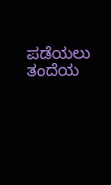ಪಡೆಯಲು ತಂದೆಯ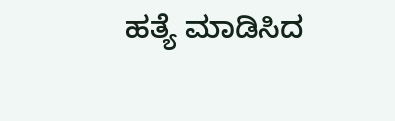ಹತ್ಯೆ ಮಾಡಿಸಿದ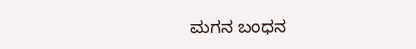ಮಗನ ಬಂಧನ